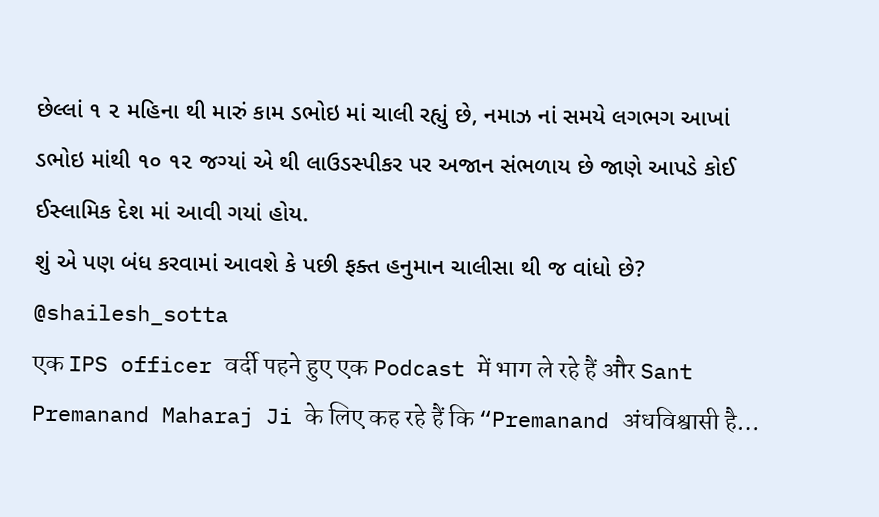છેલ્લાં ૧ ૨ મહિના થી મારું કામ ડભોઇ માં ચાલી રહ્યું છે, નમાઝ નાં સમયે લગભગ આખાં ડભોઇ માંથી ૧૦ ૧૨ જગ્યાં એ થી લાઉડસ્પીકર પર અજાન સંભળાય છે જાણે આપડે કોઈ ઈસ્લામિક દેશ માં આવી ગયાં હોય.
શું એ પણ બંધ કરવામાં આવશે કે પછી ફક્ત હનુમાન ચાલીસા થી જ વાંધો છે?
@shailesh_sotta
एक IPS officer वर्दी पहने हुए एक Podcast में भाग ले रहे हैं और Sant Premanand Maharaj Ji के लिए कह रहे हैं कि “Premanand अंधविश्वासी है…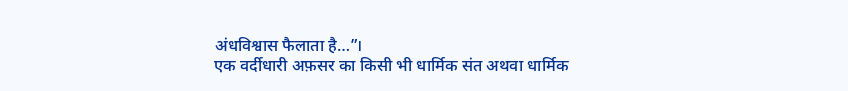अंधविश्वास फैलाता है…”।
एक वर्दीधारी अफ़सर का किसी भी धार्मिक संत अथवा धार्मिक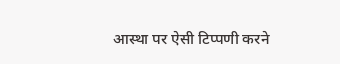आस्था पर ऐसी टिप्पणी करने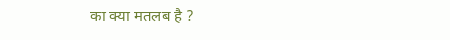का क्या मतलब है ?